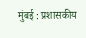मुंबई : प्रशासकीय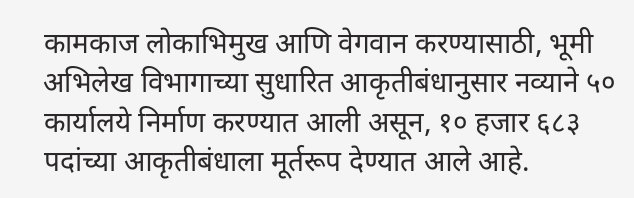कामकाज लोकाभिमुख आणि वेगवान करण्यासाठी, भूमी अभिलेख विभागाच्या सुधारित आकृतीबंधानुसार नव्याने ५० कार्यालये निर्माण करण्यात आली असून, १० हजार ६८३ पदांच्या आकृतीबंधाला मूर्तरूप देण्यात आले आहे.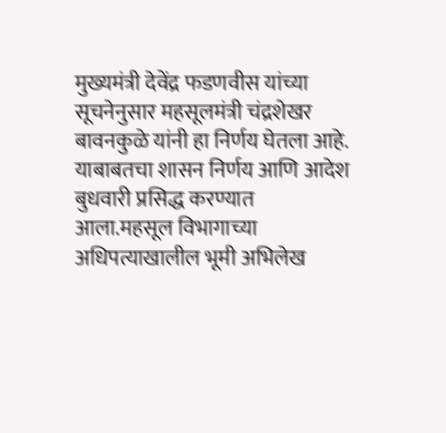मुख्यमंत्री देवेंद्र फडणवीस यांच्या सूचनेनुसार महसूलमंत्री चंद्रशेखर बावनकुळे यांनी हा निर्णय घेतला आहे. याबाबतचा शासन निर्णय आणि आदेश बुधवारी प्रसिद्ध करण्यात आला.महसूल विभागाच्या अधिपत्याखालील भूमी अभिलेख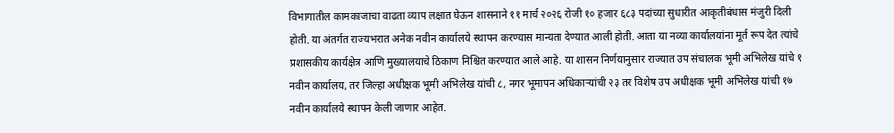विभागातील कामकाजाचा वाढता व्याप लक्षात घेऊन शासनाने ११ मार्च २०२६ रोजी १० हजार ६८३ पदांच्या सुधारीत आकृतीबंधास मंजुरी दिली होती. या अंतर्गत राज्यभरात अनेक नवीन कार्यालये स्थापन करण्यास मान्यता देण्यात आली होती. आता या नव्या कार्यालयांना मूर्त रूप देत त्यांचे प्रशासकीय कार्यक्षेत्र आणि मुख्यालयाचे ठिकाण निश्चित करण्यात आले आहे. या शासन निर्णयानुसार राज्यात उप संचालक भूमी अभिलेख यांचे १ नवीन कार्यालय, तर जिल्हा अधीक्षक भूमी अभिलेख यांची ८, नगर भूमापन अधिकाऱ्यांची २३ तर विशेष उप अधीक्षक भूमी अभिलेख यांची १७ नवीन कार्यालये स्थापन केली जाणार आहेत.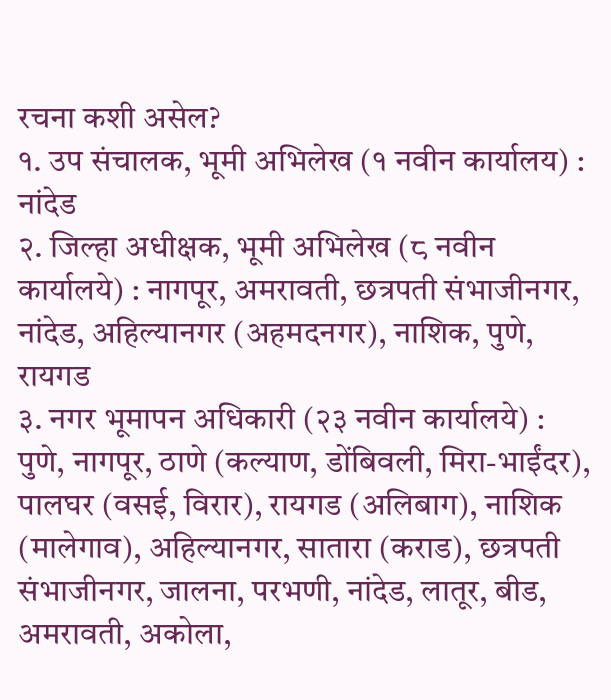रचना कशी असेल?
१. उप संचालक, भूमी अभिलेख (१ नवीन कार्यालय) : नांदेड
२. जिल्हा अधीक्षक, भूमी अभिलेख (८ नवीन कार्यालये) : नागपूर, अमरावती, छत्रपती संभाजीनगर, नांदेड, अहिल्यानगर (अहमदनगर), नाशिक, पुणे, रायगड
३. नगर भूमापन अधिकारी (२३ नवीन कार्यालये) : पुणे, नागपूर, ठाणे (कल्याण, डोंबिवली, मिरा-भाईंदर), पालघर (वसई, विरार), रायगड (अलिबाग), नाशिक (मालेगाव), अहिल्यानगर, सातारा (कराड), छत्रपती संभाजीनगर, जालना, परभणी, नांदेड, लातूर, बीड, अमरावती, अकोला,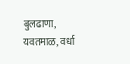बुलढाणा, यवतमाळ, वर्धा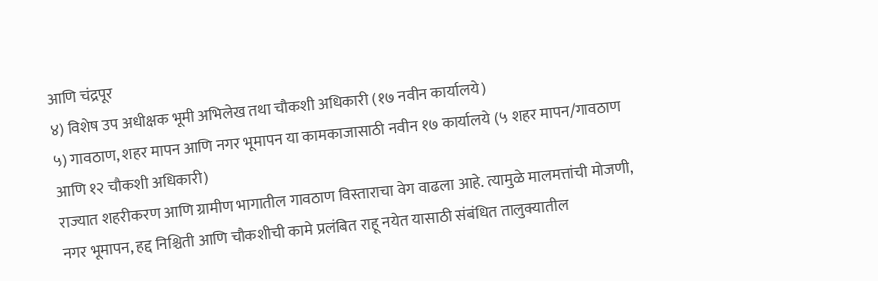आणि चंद्रपूर
४) विशेष उप अधीक्षक भूमी अभिलेख तथा चौकशी अधिकारी (१७ नवीन कार्यालये)
५) गावठाण, शहर मापन आणि नगर भूमापन या कामकाजासाठी नवीन १७ कार्यालये (५ शहर मापन/गावठाण आणि १२ चौकशी अधिकारी)
राज्यात शहरीकरण आणि ग्रामीण भागातील गावठाण विस्ताराचा वेग वाढला आहे. त्यामुळे मालमत्तांची मोजणी, नगर भूमापन, हद्द निश्चिती आणि चौकशीची कामे प्रलंबित राहू नयेत यासाठी संबंधित तालुक्यातील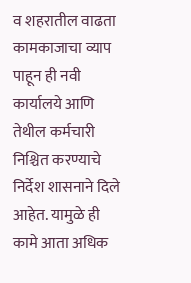व शहरातील वाढता कामकाजाचा व्याप पाहून ही नवी कार्यालये आणि तेथील कर्मचारी निश्चित करण्याचे निर्देश शासनाने दिले आहेत. यामुळे ही कामे आता अधिक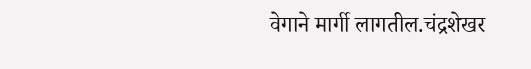वेगाने मार्गी लागतील.चंद्रशेखर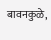बावनकुळे,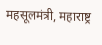महसूलमंत्री, महाराष्ट्र